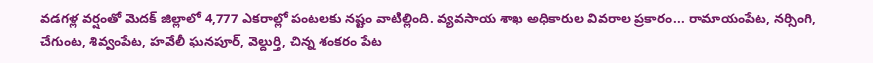వడగళ్ల వర్షంతో మెదక్ జిల్లాలో 4,777 ఎకరాల్లో పంటలకు నష్టం వాటిల్లింది. వ్యవసాయ శాఖ అధికారుల వివరాల ప్రకారం... రామాయంపేట, నర్సింగి, చేగుంట, శివ్వంపేట, హవేలీ ఘనపూర్, వెల్దుర్తి, చిన్న శంకరం పేట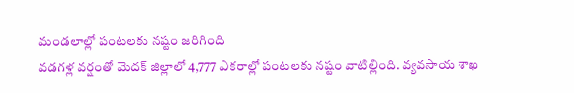మండలాల్లో పంటలకు నష్టం జరిగింది
వడగళ్ల వర్షంతో మెదక్ జిల్లాలో 4,777 ఎకరాల్లో పంటలకు నష్టం వాటిల్లింది. వ్యవసాయ శాఖ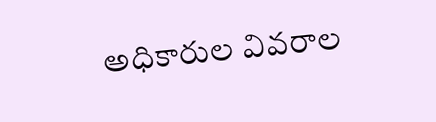అధికారుల వివరాల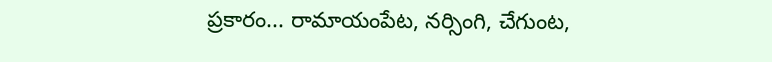ప్రకారం... రామాయంపేట, నర్సింగి, చేగుంట,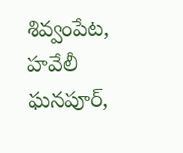శివ్వంపేట, హవేలీ ఘనపూర్,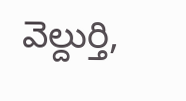వెల్దుర్తి,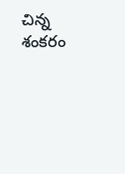చిన్న శంకరం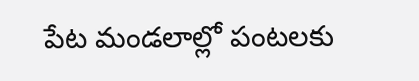పేట మండలాల్లో పంటలకు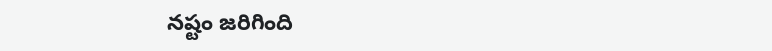నష్టం జరిగింది